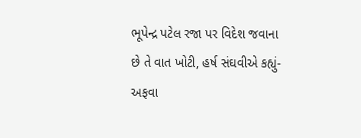ભૂપેન્દ્ર પટેલ રજા પર વિદેશ જવાના છે તે વાત ખોટી, હર્ષ સંઘવીએ કહ્યું- અફવા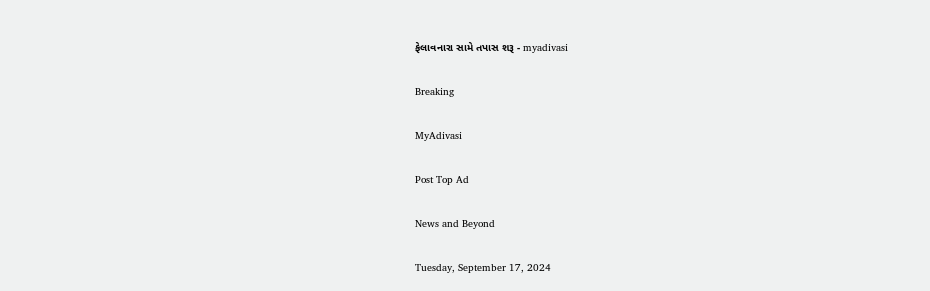ફેલાવનારા સામે તપાસ શરૂ - myadivasi

Breaking

MyAdivasi

Post Top Ad

News and Beyond

Tuesday, September 17, 2024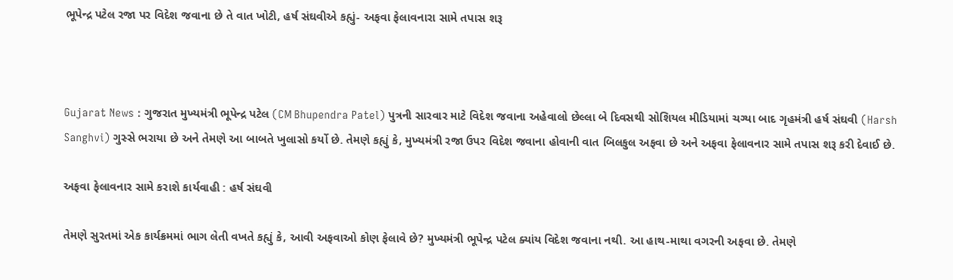ભૂપેન્દ્ર પટેલ રજા પર વિદેશ જવાના છે તે વાત ખોટી, હર્ષ સંઘવીએ કહ્યું- અફવા ફેલાવનારા સામે તપાસ શરૂ



Gujarat News : ગુજરાત મુખ્યમંત્રી ભૂપેન્દ્ર પટેલ (CM Bhupendra Patel) પુત્રની સારવાર માટે વિદેશ જવાના અહેવાલો છેલ્લા બે દિવસથી સોશિયલ મીડિયામાં ચગ્યા બાદ ગૃહમંત્રી હર્ષ સંઘવી (Harsh Sanghvi) ગુસ્સે ભરાયા છે અને તેમણે આ બાબતે ખુલાસો કર્યો છે. તેમણે કહ્યું કે, મુખ્યમંત્રી રજા ઉપર વિદેશ જવાના હોવાની વાત બિલકુલ અફવા છે અને અફવા ફેલાવનાર સામે તપાસ શરૂ કરી દેવાઈ છે.

અફવા ફેલાવનાર સામે કરાશે કાર્યવાહી : હર્ષ સંઘવી

તેમણે સુરતમાં એક કાર્યક્રમમાં ભાગ લેતી વખતે કહ્યું કે, આવી અફવાઓ કોણ ફેલાવે છે? મુખ્યમંત્રી ભૂપેન્દ્ર પટેલ ક્યાંય વિદેશ જવાના નથી. આ હાથ-માથા વગરની અફવા છે. તેમણે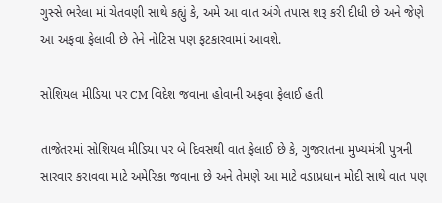ગુસ્સે ભરેલા માં ચેતવણી સાથે કહ્યું કે, અમે આ વાત અંગે તપાસ શરૂ કરી દીધી છે અને જેણે આ અફવા ફેલાવી છે તેને નોટિસ પણ ફટકારવામાં આવશે.

સોશિયલ મીડિયા પર CM વિદેશ જવાના હોવાની અફવા ફેલાઈ હતી

તાજેતરમાં સોશિયલ મીડિયા પર બે દિવસથી વાત ફેલાઈ છે કે, ગુજરાતના મુખ્યમંત્રી પુત્રની સારવાર કરાવવા માટે અમેરિકા જવાના છે અને તેમણે આ માટે વડાપ્રધાન મોદી સાથે વાત પણ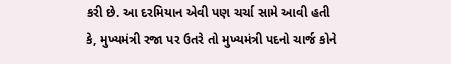કરી છે. આ દરમિયાન એવી પણ ચર્ચા સામે આવી હતી કે, મુખ્યમંત્રી રજા પર ઉતરે તો મુખ્યમંત્રી પદનો ચાર્જ કોને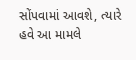સોંપવામાં આવશે, ત્યારે હવે આ મામલે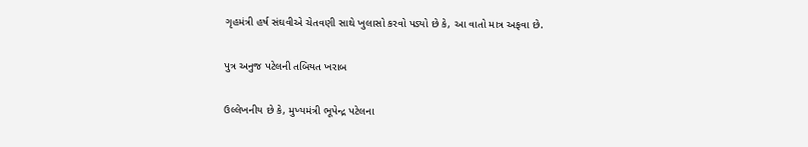ગૃહમંત્રી હર્ષ સંઘવીએ ચેતવણી સાથે ખુલાસો કરવો પડ્યો છે કે, આ વાતો માત્ર અફવા છે.

પુત્ર અનુજ પટેલની તબિયત ખરાબ

ઉલ્લેખનીય છે કે, મુખ્યમંત્રી ભૂપેન્દ્ર પટેલના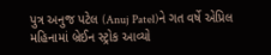પુત્ર અનુજ પટેલ (Anuj Patel)ને ગત વર્ષે એપ્રિલ મહિનામાં બ્રેઈન સ્ટ્રોક આવ્યો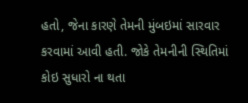હતો, જેના કારણે તેમની મુંબઇમાં સારવાર કરવામાં આવી હતી. જોકે તેમનીની સ્થિતિમાં કોઇ સુધારો ના થતા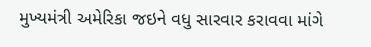મુખ્યમંત્રી અમેરિકા જઇને વધુ સારવાર કરાવવા માંગે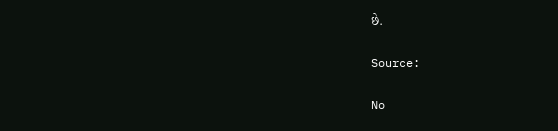છે.

Source:

No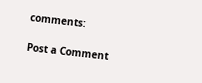comments:

Post a Comment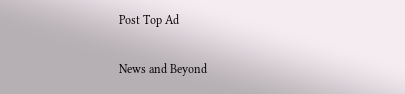Post Top Ad

News and Beyond